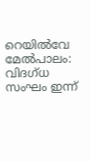റെയില്‍വേ മേല്‍പാലം: വിദഗ്ധ സംഘം ഇന്ന്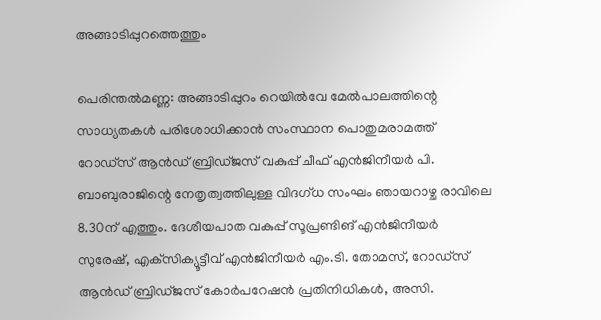അങ്ങാടിപ്പുറത്തെത്തും

പെരിന്തല്‍മണ്ണ: അങ്ങാടിപ്പുറം റെയില്‍വേ മേല്‍പാലത്തിന്റെ സാധ്യതകള്‍ പരിശോധിക്കാന്‍ സംസ്ഥാന പൊതുമരാമത്ത് റോഡ്‌സ് ആന്‍ഡ് ബ്രിഡ്ജസ് വകുപ്പ് ചീഫ് എന്‍ജിനീയര്‍ പി. ബാബുരാജിന്റെ നേതൃത്വത്തിലുള്ള വിദഗ്ധ സംഘം ഞായറാഴ്ച രാവിലെ 8.30ന് എത്തും. ദേശീയപാത വകുപ്പ് സൂപ്രണ്ടിങ് എന്‍ജിനീയര്‍ സുരേഷ്, എക്‌സിക്യൂട്ടീവ് എന്‍ജിനീയര്‍ എം.ടി. തോമസ്, റോഡ്‌സ് ആന്‍ഡ് ബ്രിഡ്ജസ് കോര്‍പറേഷന്‍ പ്രതിനിധികള്‍, അസി.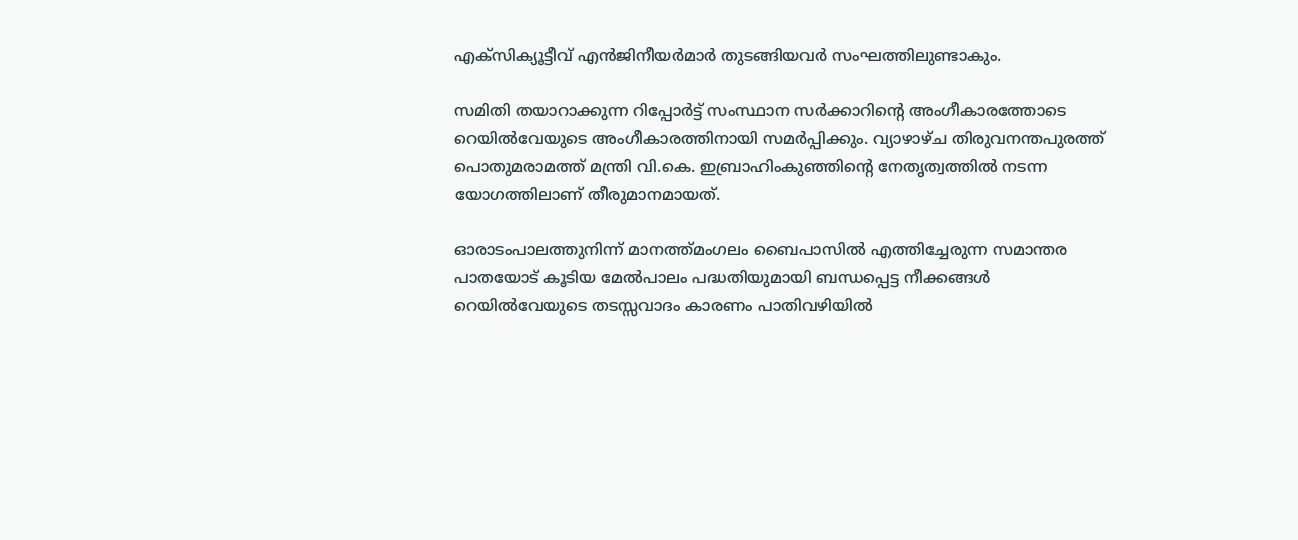എക്‌സിക്യൂട്ടീവ് എന്‍ജിനീയര്‍മാര്‍ തുടങ്ങിയവര്‍ സംഘത്തിലുണ്ടാകും.

സമിതി തയാറാക്കുന്ന റിപ്പോര്‍ട്ട് സംസ്ഥാന സര്‍ക്കാറിന്റെ അംഗീകാരത്തോടെ റെയില്‍വേയുടെ അംഗീകാരത്തിനായി സമര്‍പ്പിക്കും. വ്യാഴാഴ്ച തിരുവനന്തപുരത്ത് പൊതുമരാമത്ത് മന്ത്രി വി.കെ. ഇബ്രാഹിംകുഞ്ഞിന്റെ നേതൃത്വത്തില്‍ നടന്ന യോഗത്തിലാണ് തീരുമാനമായത്.

ഓരാടംപാലത്തുനിന്ന് മാനത്ത്മംഗലം ബൈപാസില്‍ എത്തിച്ചേരുന്ന സമാന്തര പാതയോട് കൂടിയ മേല്‍പാലം പദ്ധതിയുമായി ബന്ധപ്പെട്ട നീക്കങ്ങള്‍ റെയില്‍വേയുടെ തടസ്സവാദം കാരണം പാതിവഴിയില്‍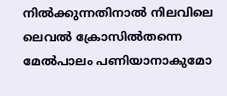നില്‍ക്കുന്നതിനാല്‍ നിലവിലെ ലെവല്‍ ക്രോസില്‍തന്നെ മേല്‍പാലം പണിയാനാകുമോ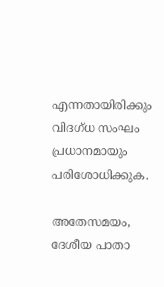എന്നതായിരിക്കും വിദഗ്ധ സംഘം പ്രധാനമായും പരിശോധിക്കുക.

അതേസമയം, ദേശീയ പാതാ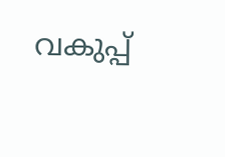വകുപ്പ്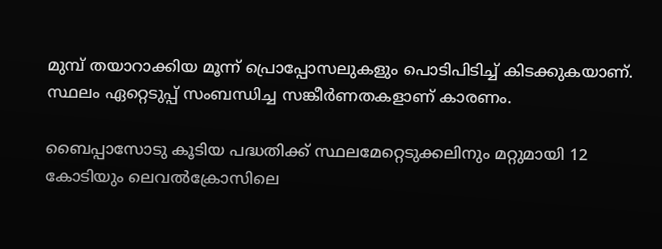മുമ്പ് തയാറാക്കിയ മൂന്ന് പ്രൊപ്പോസലുകളും പൊടിപിടിച്ച് കിടക്കുകയാണ്. സ്ഥലം ഏറ്റെടുപ്പ് സംബന്ധിച്ച സങ്കീര്‍ണതകളാണ് കാരണം.

ബൈപ്പാസോടു കൂടിയ പദ്ധതിക്ക് സ്ഥലമേറ്റെടുക്കലിനും മറ്റുമായി 12 കോടിയും ലെവല്‍ക്രോസിലെ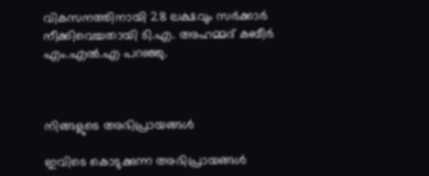വികസനത്തിനായി 28 ലക്ഷവും സര്‍ക്കാര്‍ നീക്കിവെച്ചതായി ടി.എ. അഹമ്മദ് കബീര്‍ എം.എല്‍.എ പറഞ്ഞു.



നിങ്ങളുടെ അഭിപ്രായങ്ങള്‍

ഇവിടെ കൊടുക്കുന്ന അഭിപ്രായങ്ങള്‍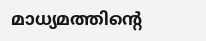മാധ്യമത്തിന്റെ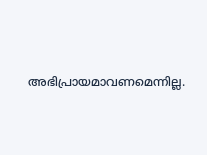അഭിപ്രായമാവണമെന്നില്ല.